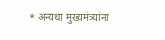* अन्यथा मुख्यमंत्र्यांना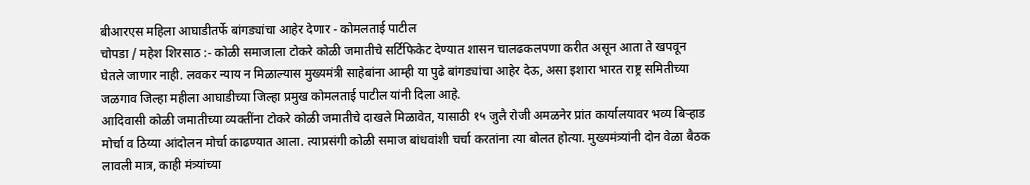बीआरएस महिला आघाडीतर्फे बांगड्यांचा आहेर देणार - कोमलताई पाटील
चोपडा / महेश शिरसाठ :- कोळी समाजाला टोकरे कोळी जमातीचे सर्टिफिकेट देण्यात शासन चालढकलपणा करीत असून आता ते खपवून घेतले जाणार नाही. लवकर न्याय न मिळाल्यास मुख्यमंत्री साहेबांना आम्ही या पुढे बांगड्यांचा आहेर देऊ, असा इशारा भारत राष्ट्र समितीच्या जळगाव जिल्हा महीला आघाडीच्या जिल्हा प्रमुख कोमलताई पाटील यांनी दिला आहे.
आदिवासी कोळी जमातीच्या व्यक्तींना टोकरे कोळी जमातीचे दाखले मिळावेत, यासाठी १५ जुलै रोजी अमळनेर प्रांत कार्यालयावर भव्य बिऱ्हाड मोर्चा व ठिय्या आंदोलन मोर्चा काढण्यात आला. त्याप्रसंगी कोळी समाज बांधवांशी चर्चा करतांना त्या बोलत होत्या. मुख्यमंत्र्यांनी दोन वेळा बैठक लावली मात्र, काही मंत्र्यांच्या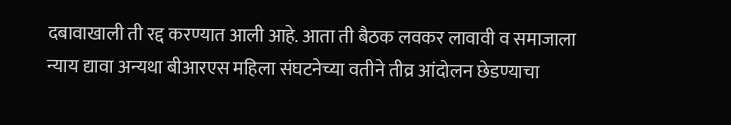दबावाखाली ती रद्द करण्यात आली आहे. आता ती बैठक लवकर लावावी व समाजाला न्याय द्यावा अन्यथा बीआरएस महिला संघटनेच्या वतीने तीव्र आंदोलन छेडण्याचा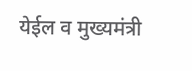येईल व मुख्यमंत्री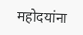महोदयांना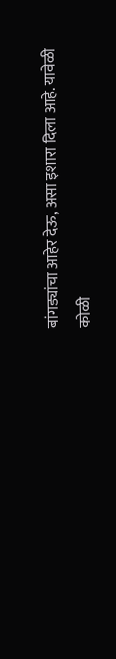बांगड्यांचा आहेर देऊ, असा इशारा दिला आहे. यावेळी कोळी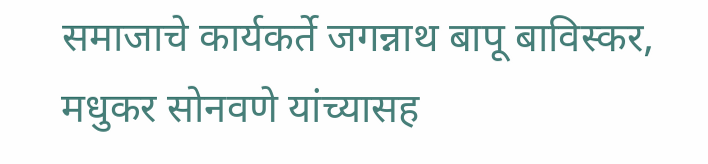समाजाचे कार्यकर्ते जगन्नाथ बापू बाविस्कर, मधुकर सोनवणे यांच्यासह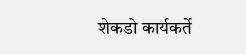शेकडो कार्यकर्ते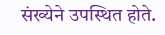संख्येने उपस्थित होते.